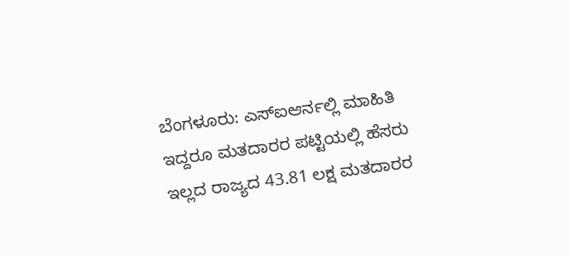ಬೆಂಗಳೂರು: ಎಸ್ಐಆರ್ನಲ್ಲಿ ಮಾಹಿತಿ ಇದ್ದರೂ ಮತದಾರರ ಪಟ್ಟಿಯಲ್ಲಿ ಹೆಸರು ಇಲ್ಲದ ರಾಜ್ಯದ 43.81 ಲಕ್ಷ ಮತದಾರರ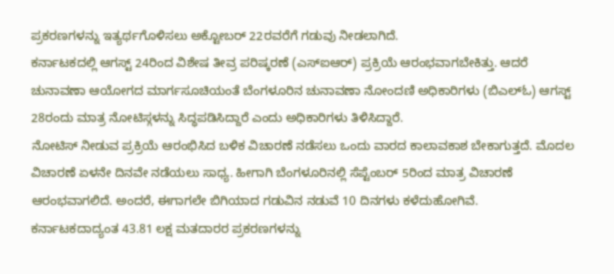ಪ್ರಕರಣಗಳನ್ನು ಇತ್ಯರ್ಥಗೊಳಿಸಲು ಅಕ್ಟೋಬರ್ 22ರವರೆಗೆ ಗಡುವು ನೀಡಲಾಗಿದೆ.
ಕರ್ನಾಟಕದಲ್ಲಿ ಆಗಸ್ಟ್ 24ರಿಂದ ವಿಶೇಷ ತೀವ್ರ ಪರಿಷ್ಕರಣೆ (ಎಸ್ಐಆರ್) ಪ್ರಕ್ರಿಯೆ ಆರಂಭವಾಗಬೇಕಿತ್ತು. ಆದರೆ ಚುನಾವಣಾ ಆಯೋಗದ ಮಾರ್ಗಸೂಚಿಯಂತೆ ಬೆಂಗಳೂರಿನ ಚುನಾವಣಾ ನೋಂದಣಿ ಅಧಿಕಾರಿಗಳು (ಬಿಎಲ್ಓ) ಆಗಸ್ಟ್ 28ರಂದು ಮಾತ್ರ ನೋಟಿಸ್ಗಳನ್ನು ಸಿದ್ಧಪಡಿಸಿದ್ದಾರೆ ಎಂದು ಅಧಿಕಾರಿಗಳು ತಿಳಿಸಿದ್ದಾರೆ.
ನೋಟಿಸ್ ನೀಡುವ ಪ್ರಕ್ರಿಯೆ ಆರಂಭಿಸಿದ ಬಳಿಕ ವಿಚಾರಣೆ ನಡೆಸಲು ಒಂದು ವಾರದ ಕಾಲಾವಕಾಶ ಬೇಕಾಗುತ್ತದೆ. ಮೊದಲ ವಿಚಾರಣೆ ಏಳನೇ ದಿನವೇ ನಡೆಯಲು ಸಾಧ್ಯ. ಹೀಗಾಗಿ ಬೆಂಗಳೂರಿನಲ್ಲಿ ಸೆಪ್ಟೆಂಬರ್ 5ರಿಂದ ಮಾತ್ರ ವಿಚಾರಣೆ ಆರಂಭವಾಗಲಿದೆ. ಅಂದರೆ, ಈಗಾಗಲೇ ಬಿಗಿಯಾದ ಗಡುವಿನ ನಡುವೆ 10 ದಿನಗಳು ಕಳೆದುಹೋಗಿವೆ.
ಕರ್ನಾಟಕದಾದ್ಯಂತ 43.81 ಲಕ್ಷ ಮತದಾರರ ಪ್ರಕರಣಗಳನ್ನು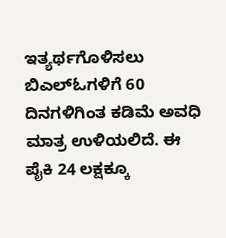ಇತ್ಯರ್ಥಗೊಳಿಸಲು ಬಿಎಲ್ಓಗಳಿಗೆ 60 ದಿನಗಳಿಗಿಂತ ಕಡಿಮೆ ಅವಧಿ ಮಾತ್ರ ಉಳಿಯಲಿದೆ. ಈ ಪೈಕಿ 24 ಲಕ್ಷಕ್ಕೂ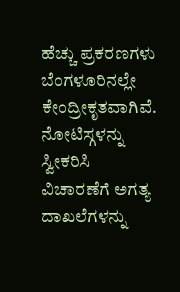ಹೆಚ್ಚು ಪ್ರಕರಣಗಳು ಬೆಂಗಳೂರಿನಲ್ಲೇ ಕೇಂದ್ರೀಕೃತವಾಗಿವೆ. ನೋಟಿಸ್ಗಳನ್ನು ಸ್ವೀಕರಿಸಿ ವಿಚಾರಣೆಗೆ ಅಗತ್ಯ ದಾಖಲೆಗಳನ್ನು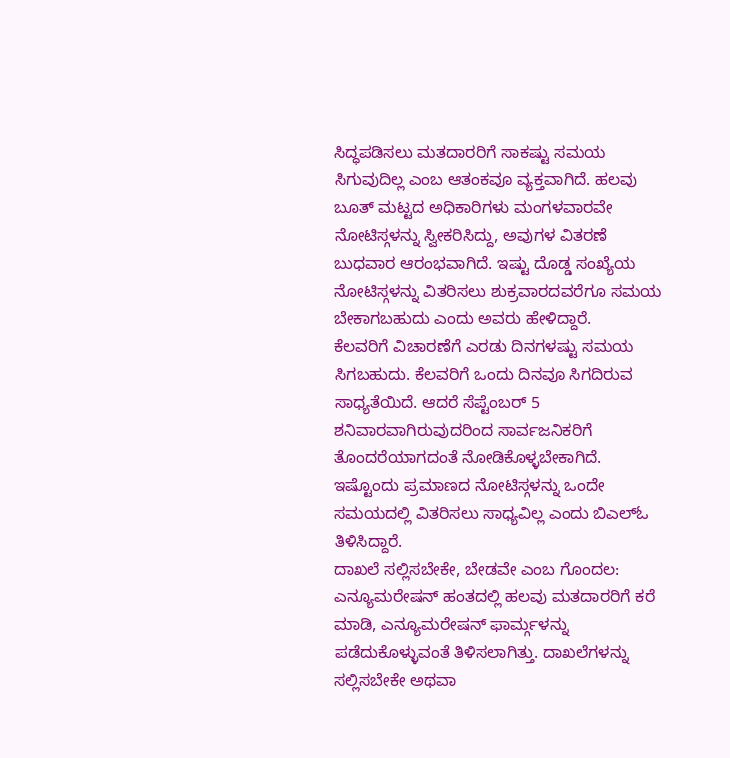ಸಿದ್ಧಪಡಿಸಲು ಮತದಾರರಿಗೆ ಸಾಕಷ್ಟು ಸಮಯ ಸಿಗುವುದಿಲ್ಲ ಎಂಬ ಆತಂಕವೂ ವ್ಯಕ್ತವಾಗಿದೆ. ಹಲವು ಬೂತ್ ಮಟ್ಟದ ಅಧಿಕಾರಿಗಳು ಮಂಗಳವಾರವೇ ನೋಟಿಸ್ಗಳನ್ನು ಸ್ವೀಕರಿಸಿದ್ದು, ಅವುಗಳ ವಿತರಣೆ ಬುಧವಾರ ಆರಂಭವಾಗಿದೆ. ಇಷ್ಟು ದೊಡ್ಡ ಸಂಖ್ಯೆಯ ನೋಟಿಸ್ಗಳನ್ನು ವಿತರಿಸಲು ಶುಕ್ರವಾರದವರೆಗೂ ಸಮಯ ಬೇಕಾಗಬಹುದು ಎಂದು ಅವರು ಹೇಳಿದ್ದಾರೆ.
ಕೆಲವರಿಗೆ ವಿಚಾರಣೆಗೆ ಎರಡು ದಿನಗಳಷ್ಟು ಸಮಯ ಸಿಗಬಹುದು. ಕೆಲವರಿಗೆ ಒಂದು ದಿನವೂ ಸಿಗದಿರುವ ಸಾಧ್ಯತೆಯಿದೆ. ಆದರೆ ಸೆಪ್ಟೆಂಬರ್ 5 ಶನಿವಾರವಾಗಿರುವುದರಿಂದ ಸಾರ್ವಜನಿಕರಿಗೆ ತೊಂದರೆಯಾಗದಂತೆ ನೋಡಿಕೊಳ್ಳಬೇಕಾಗಿದೆ. ಇಷ್ಟೊಂದು ಪ್ರಮಾಣದ ನೋಟಿಸ್ಗಳನ್ನು ಒಂದೇ ಸಮಯದಲ್ಲಿ ವಿತರಿಸಲು ಸಾಧ್ಯವಿಲ್ಲ ಎಂದು ಬಿಎಲ್ಓ ತಿಳಿಸಿದ್ದಾರೆ.
ದಾಖಲೆ ಸಲ್ಲಿಸಬೇಕೇ, ಬೇಡವೇ ಎಂಬ ಗೊಂದಲ: ಎನ್ಯೂಮರೇಷನ್ ಹಂತದಲ್ಲಿ ಹಲವು ಮತದಾರರಿಗೆ ಕರೆ ಮಾಡಿ, ಎನ್ಯೂಮರೇಷನ್ ಫಾರ್ಮ್ಗಳನ್ನು ಪಡೆದುಕೊಳ್ಳುವಂತೆ ತಿಳಿಸಲಾಗಿತ್ತು. ದಾಖಲೆಗಳನ್ನು ಸಲ್ಲಿಸಬೇಕೇ ಅಥವಾ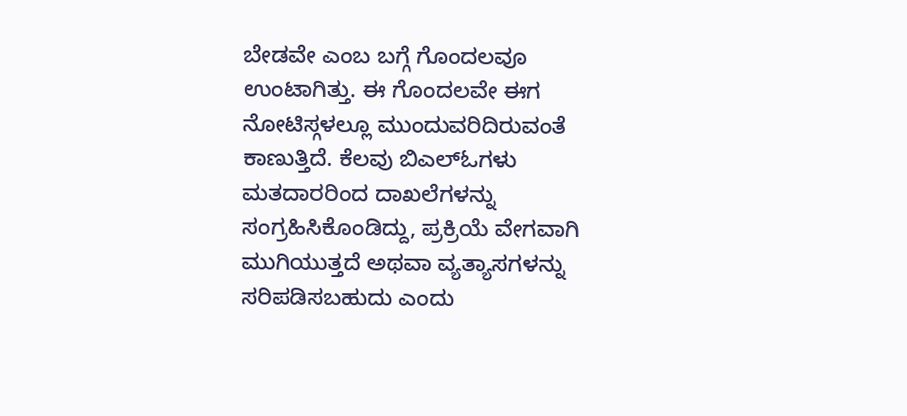ಬೇಡವೇ ಎಂಬ ಬಗ್ಗೆ ಗೊಂದಲವೂ ಉಂಟಾಗಿತ್ತು. ಈ ಗೊಂದಲವೇ ಈಗ ನೋಟಿಸ್ಗಳಲ್ಲೂ ಮುಂದುವರಿದಿರುವಂತೆ ಕಾಣುತ್ತಿದೆ. ಕೆಲವು ಬಿಎಲ್ಓಗಳು ಮತದಾರರಿಂದ ದಾಖಲೆಗಳನ್ನು ಸಂಗ್ರಹಿಸಿಕೊಂಡಿದ್ದು, ಪ್ರಕ್ರಿಯೆ ವೇಗವಾಗಿ ಮುಗಿಯುತ್ತದೆ ಅಥವಾ ವ್ಯತ್ಯಾಸಗಳನ್ನು ಸರಿಪಡಿಸಬಹುದು ಎಂದು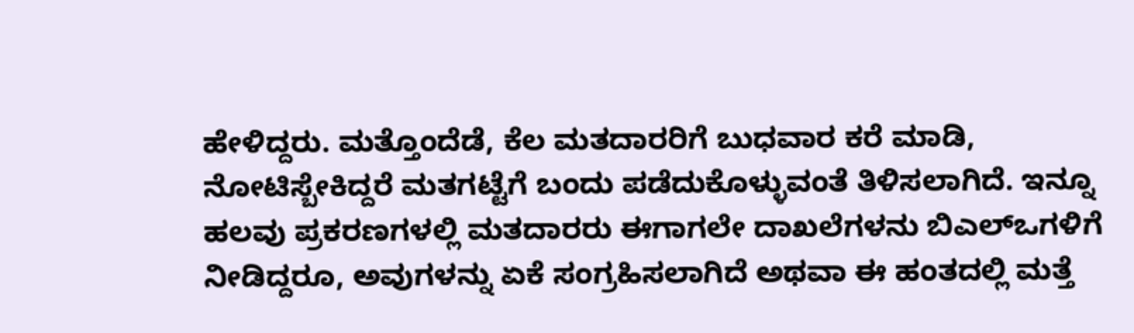ಹೇಳಿದ್ದರು. ಮತ್ತೊಂದೆಡೆ, ಕೆಲ ಮತದಾರರಿಗೆ ಬುಧವಾರ ಕರೆ ಮಾಡಿ, ನೋಟಿಸ್ಬೇಕಿದ್ದರೆ ಮತಗಟ್ಟೆಗೆ ಬಂದು ಪಡೆದುಕೊಳ್ಳುವಂತೆ ತಿಳಿಸಲಾಗಿದೆ. ಇನ್ನೂ ಹಲವು ಪ್ರಕರಣಗಳಲ್ಲಿ ಮತದಾರರು ಈಗಾಗಲೇ ದಾಖಲೆಗಳನು ಬಿಎಲ್ಒಗಳಿಗೆ ನೀಡಿದ್ದರೂ, ಅವುಗಳನ್ನು ಏಕೆ ಸಂಗ್ರಹಿಸಲಾಗಿದೆ ಅಥವಾ ಈ ಹಂತದಲ್ಲಿ ಮತ್ತೆ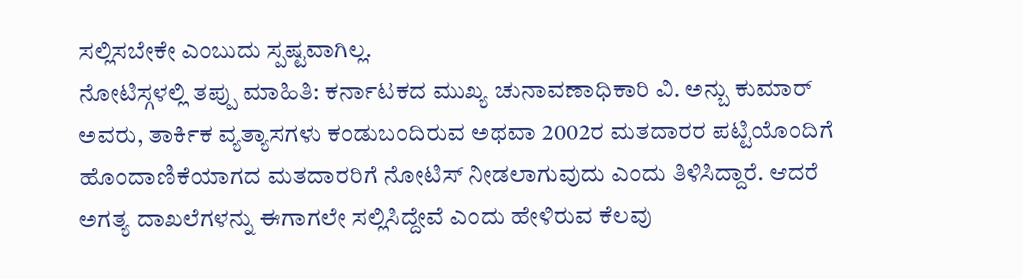ಸಲ್ಲಿಸಬೇಕೇ ಎಂಬುದು ಸ್ಪಷ್ಟವಾಗಿಲ್ಲ.
ನೋಟಿಸ್ಗಳಲ್ಲಿ ತಪ್ಪು ಮಾಹಿತಿ: ಕರ್ನಾಟಕದ ಮುಖ್ಯ ಚುನಾವಣಾಧಿಕಾರಿ ವಿ. ಅನ್ಬು ಕುಮಾರ್ ಅವರು, ತಾರ್ಕಿಕ ವ್ಯತ್ಯಾಸಗಳು ಕಂಡುಬಂದಿರುವ ಅಥವಾ 2002ರ ಮತದಾರರ ಪಟ್ಟಿಯೊಂದಿಗೆ ಹೊಂದಾಣಿಕೆಯಾಗದ ಮತದಾರರಿಗೆ ನೋಟಿಸ್ ನೀಡಲಾಗುವುದು ಎಂದು ತಿಳಿಸಿದ್ದಾರೆ. ಆದರೆ ಅಗತ್ಯ ದಾಖಲೆಗಳನ್ನು ಈಗಾಗಲೇ ಸಲ್ಲಿಸಿದ್ದೇವೆ ಎಂದು ಹೇಳಿರುವ ಕೆಲವು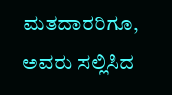ಮತದಾರರಿಗೂ, ಅವರು ಸಲ್ಲಿಸಿದ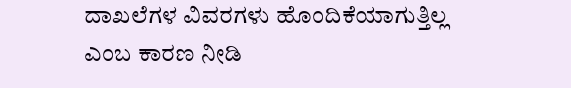ದಾಖಲೆಗಳ ವಿವರಗಳು ಹೊಂದಿಕೆಯಾಗುತ್ತಿಲ್ಲ ಎಂಬ ಕಾರಣ ನೀಡಿ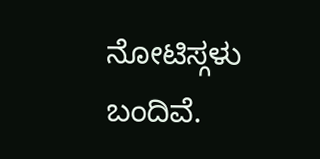ನೋಟಿಸ್ಗಳು ಬಂದಿವೆ.